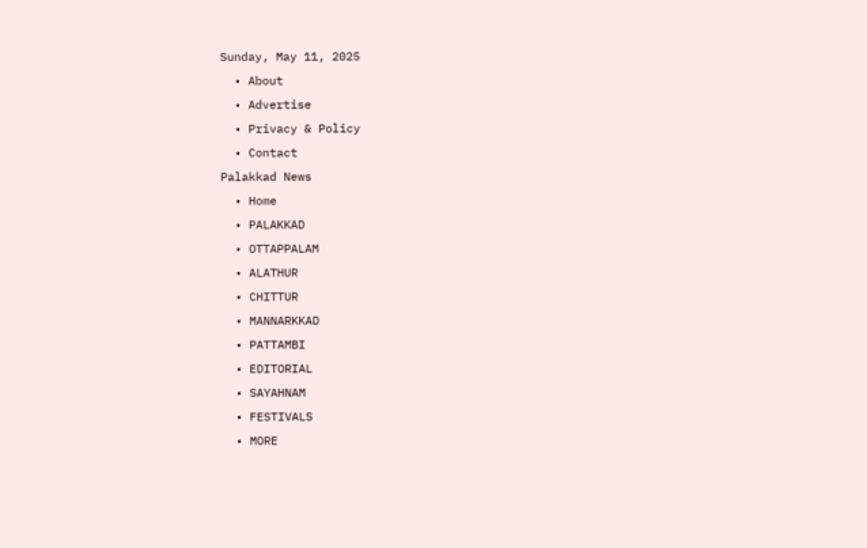Sunday, May 11, 2025
  • About
  • Advertise
  • Privacy & Policy
  • Contact
Palakkad News
  • Home
  • PALAKKAD
  • OTTAPPALAM
  • ALATHUR
  • CHITTUR
  • MANNARKKAD
  • PATTAMBI
  • EDITORIAL
  • SAYAHNAM
  • FESTIVALS
  • MORE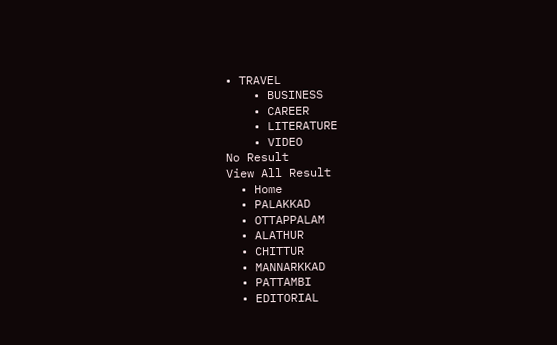• TRAVEL
    • BUSINESS
    • CAREER
    • LITERATURE
    • VIDEO
No Result
View All Result
  • Home
  • PALAKKAD
  • OTTAPPALAM
  • ALATHUR
  • CHITTUR
  • MANNARKKAD
  • PATTAMBI
  • EDITORIAL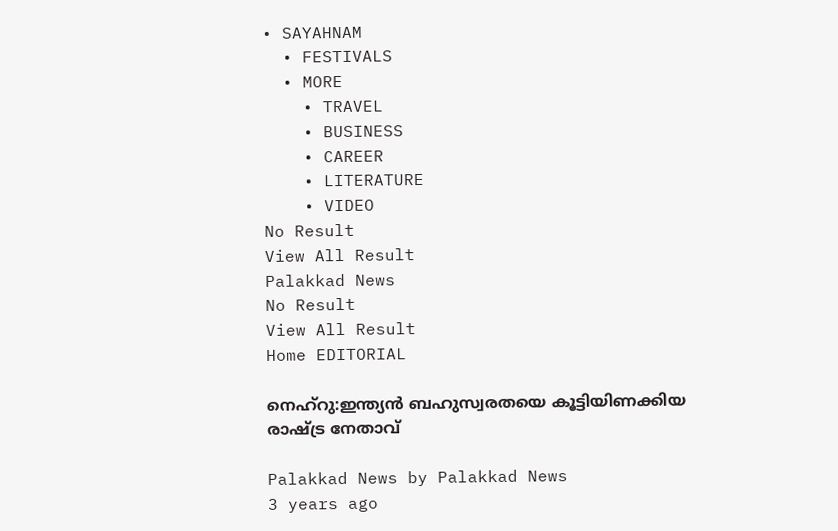• SAYAHNAM
  • FESTIVALS
  • MORE
    • TRAVEL
    • BUSINESS
    • CAREER
    • LITERATURE
    • VIDEO
No Result
View All Result
Palakkad News
No Result
View All Result
Home EDITORIAL

നെഹ്‌റു:ഇന്ത്യൻ ബഹുസ്വരതയെ കൂട്ടിയിണക്കിയ രാഷ്ട്ര നേതാവ്

Palakkad News by Palakkad News
3 years ago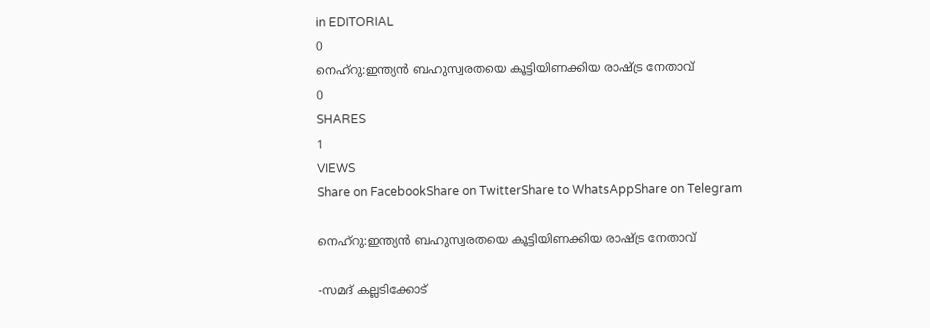in EDITORIAL
0
നെഹ്‌റു:ഇന്ത്യൻ ബഹുസ്വരതയെ കൂട്ടിയിണക്കിയ രാഷ്ട്ര നേതാവ്
0
SHARES
1
VIEWS
Share on FacebookShare on TwitterShare to WhatsAppShare on Telegram

നെഹ്‌റു:ഇന്ത്യൻ ബഹുസ്വരതയെ കൂട്ടിയിണക്കിയ രാഷ്ട്ര നേതാവ്

-സമദ് കല്ലടിക്കോട്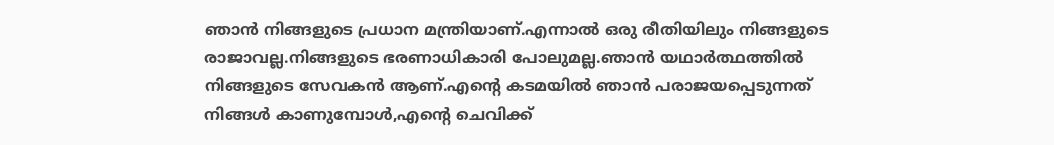ഞാൻ നിങ്ങളുടെ പ്രധാന മന്ത്രിയാണ്.എന്നാൽ ഒരു രീതിയിലും നിങ്ങളുടെ രാജാവല്ല.നിങ്ങളുടെ ഭരണാധികാരി പോലുമല്ല.ഞാൻ യഥാർത്ഥത്തിൽ നിങ്ങളുടെ സേവകൻ ആണ്.എന്റെ കടമയിൽ ഞാൻ പരാജയപ്പെടുന്നത് നിങ്ങൾ കാണുമ്പോൾ,എന്റെ ചെവിക്ക്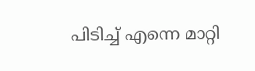പിടിച്ച് എന്നെ മാറ്റി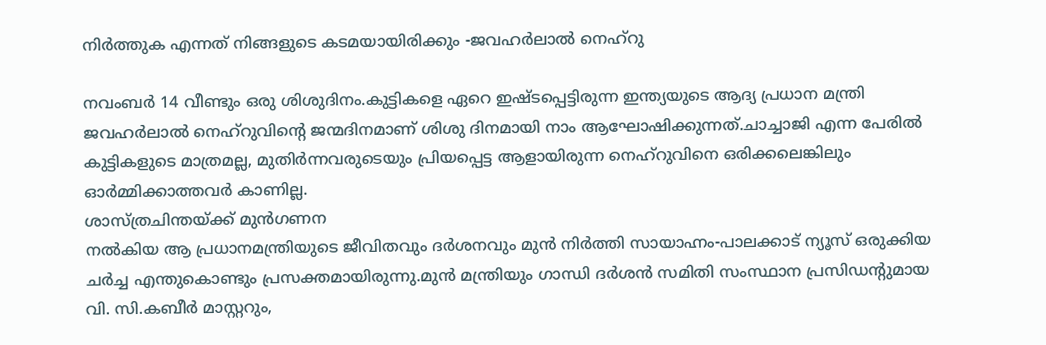നിർത്തുക എന്നത് നിങ്ങളുടെ കടമയായിരിക്കും -ജവഹർലാൽ നെഹ്‌റു

നവംബർ 14 വീണ്ടും ഒരു ശിശുദിനം.കുട്ടികളെ ഏറെ ഇഷ്ടപ്പെട്ടിരുന്ന ഇന്ത്യയുടെ ആദ്യ പ്രധാന മന്ത്രി ജവഹർലാൽ നെഹ്റുവിന്റെ ജന്മദിനമാണ് ശിശു ദിനമായി നാം ആഘോഷിക്കുന്നത്.ചാച്ചാജി എന്ന പേരിൽ കുട്ടികളുടെ മാത്രമല്ല, മുതിർന്നവരുടെയും പ്രിയപ്പെട്ട ആളായിരുന്ന നെഹ്‌റുവിനെ ഒരിക്കലെങ്കിലും ഓർമ്മിക്കാത്തവർ കാണില്ല.
ശാസ്ത്രചിന്തയ്ക്ക് മുൻഗണന
നൽകിയ ആ പ്രധാനമന്ത്രിയുടെ ജീവിതവും ദർശനവും മുൻ നിർത്തി സായാഹ്നം-പാലക്കാട് ന്യൂസ്‌ ഒരുക്കിയ ചർച്ച എന്തുകൊണ്ടും പ്രസക്തമായിരുന്നു.മുൻ മന്ത്രിയും ഗാന്ധി ദർശൻ സമിതി സംസ്ഥാന പ്രസിഡന്റുമായ വി. സി.കബീർ മാസ്റ്ററും,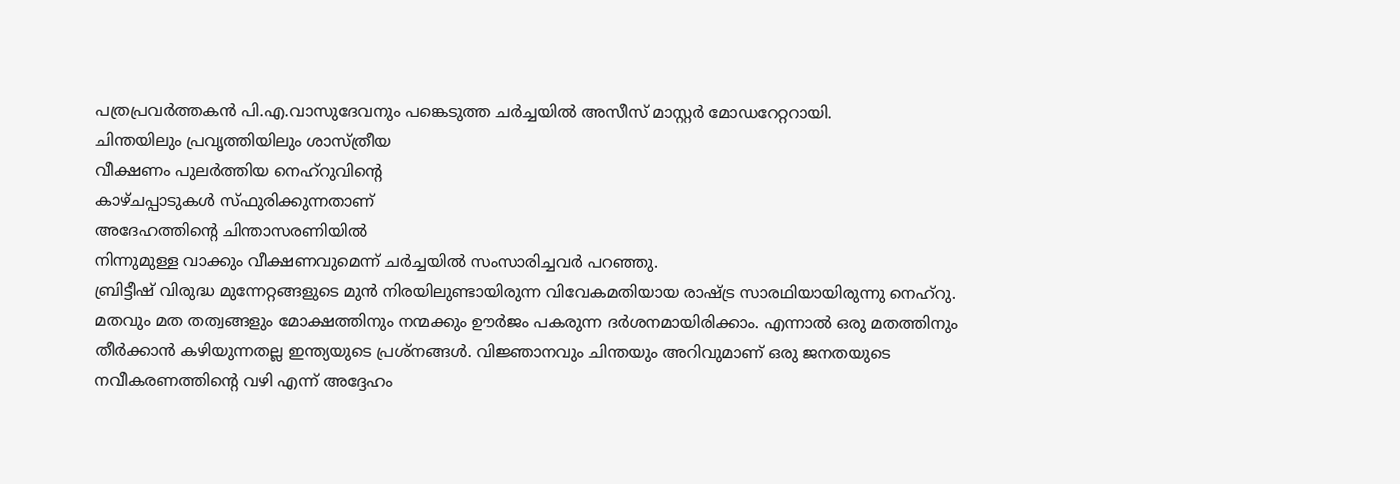പത്രപ്രവർത്തകൻ പി.എ.വാസുദേവനും പങ്കെടുത്ത ചർച്ചയിൽ അസീസ് മാസ്റ്റർ മോഡറേറ്ററായി.
ചിന്തയിലും പ്രവൃത്തിയിലും ശാസ്ത്രീയ
വീക്ഷണം പുലർത്തിയ നെഹ്റുവിൻ്റെ
കാഴ്ചപ്പാടുകൾ സ്ഫുരിക്കുന്നതാണ്
അദേഹത്തിൻ്റെ ചിന്താസരണിയിൽ
നിന്നുമുള്ള വാക്കും വീക്ഷണവുമെന്ന് ചർച്ചയിൽ സംസാരിച്ചവർ പറഞ്ഞു.
ബ്രിട്ടീഷ് വിരുദ്ധ മുന്നേറ്റങ്ങളുടെ മുൻ നിരയിലുണ്ടായിരുന്ന വിവേകമതിയായ രാഷ്ട്ര സാരഥിയായിരുന്നു നെഹ്‌റു. മതവും മത തത്വങ്ങളും മോക്ഷത്തിനും നന്മക്കും ഊർജം പകരുന്ന ദർശനമായിരിക്കാം. എന്നാൽ ഒരു മതത്തിനും തീർക്കാൻ കഴിയുന്നതല്ല ഇന്ത്യയുടെ പ്രശ്നങ്ങൾ. വിജ്ഞാനവും ചിന്തയും അറിവുമാണ് ഒരു ജനതയുടെ നവീകരണത്തിന്റെ വഴി എന്ന് അദ്ദേഹം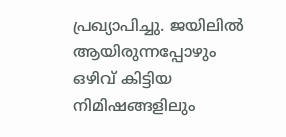പ്രഖ്യാപിച്ചു. ജയിലിൽ ആയിരുന്നപ്പോഴും ഒഴിവ് കിട്ടിയ നിമിഷങ്ങളിലും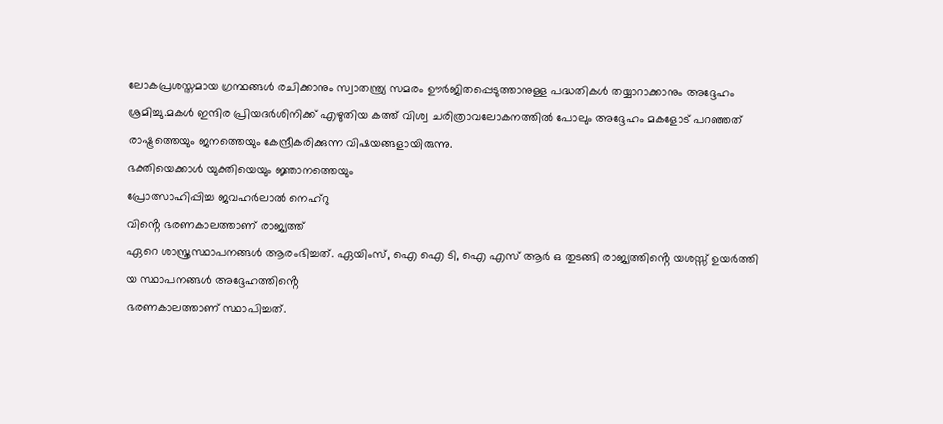ലോകപ്രശസ്തമായ ഗ്രന്ഥങ്ങള്‍ രചിക്കാനും സ്വാതന്ത്ര്യ സമരം ഊര്‍ജിതപ്പെടുത്താനുള്ള പദ്ധതികള്‍ തയ്യാറാക്കാനും അദ്ദേഹം ശ്രമിച്ചു.മകൾ ഇന്ദിര പ്രിയദർശിനിക്ക് എഴുതിയ കത്ത് വിശ്വ ചരിത്രാവലോകനത്തിൽ പോലും അദ്ദേഹം മകളോട് പറഞ്ഞത് രാഷ്ട്രത്തെയും ജനത്തെയും കേന്ദ്രീകരിക്കുന്ന വിഷയങ്ങളായിരുന്നു.
ഭക്തിയെക്കാൾ യുക്തിയെയും ജ്ഞാനത്തെയും
പ്രോത്സാഹിപ്പിച്ച ജവഹർലാൽ നെഹ്റു
വിൻ്റെ ഭരണകാലത്താണ് രാജ്യത്ത്
ഏറെ ശാസ്ത്രസ്ഥാപനങ്ങൾ ആരംഭിച്ചത്. ഏയിംസ്, ഐ ഐ ടി, ഐ എസ് ആർ ഒ തുടങ്ങി രാജ്യത്തിൻ്റെ യശസ്സ് ഉയർത്തി
യ സ്ഥാപനങ്ങൾ അദ്ദേഹത്തിൻ്റെ
ഭരണകാലത്താണ് സ്ഥാപിച്ചത്.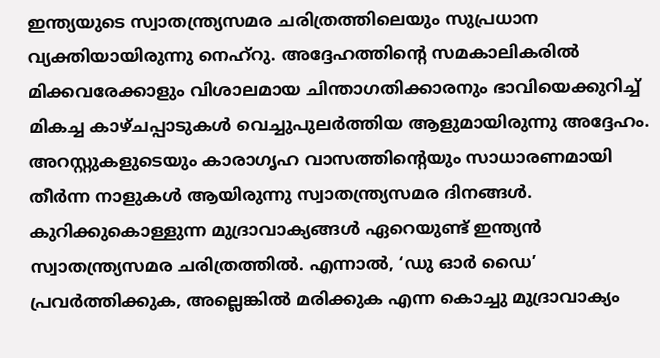ഇന്ത്യയുടെ സ്വാതന്ത്ര്യസമര ചരിത്രത്തിലെയും സുപ്രധാന വ്യക്തിയായിരുന്നു നെഹ്‌റു. അദ്ദേഹത്തിന്റെ സമകാലികരില്‍ മിക്കവരേക്കാളും വിശാലമായ ചിന്താഗതിക്കാരനും ഭാവിയെക്കുറിച്ച് മികച്ച കാഴ്ചപ്പാടുകള്‍ വെച്ചുപുലര്‍ത്തിയ ആളുമായിരുന്നു അദ്ദേഹം.
അറസ്റ്റുകളുടെയും കാരാഗൃഹ വാസത്തിന്റെയും സാധാരണമായി തീർന്ന നാളുകൾ ആയിരുന്നു സ്വാതന്ത്ര്യസമര ദിനങ്ങൾ.
കുറിക്കുകൊള്ളുന്ന മുദ്രാവാക്യങ്ങൾ ഏറെയുണ്ട് ഇന്ത്യൻ സ്വാതന്ത്ര്യസമര ചരിത്രത്തിൽ. എന്നാൽ, ‘ഡു ഓർ ഡൈ’ പ്രവർത്തിക്കുക, അല്ലെങ്കിൽ മരിക്കുക എന്ന കൊച്ചു മുദ്രാവാക്യം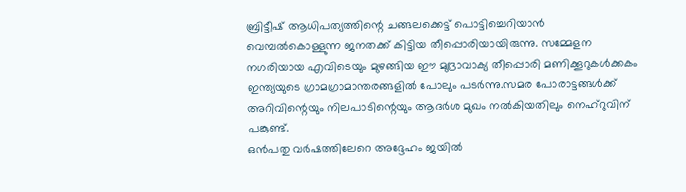ബ്രിട്ടീഷ് ആധിപത്യത്തിന്റെ ചങ്ങലക്കെട്ട് പൊട്ടിച്ചെറിയാൻ വെമ്പൽകൊള്ളുന്ന ജനതക്ക് കിട്ടിയ തീപ്പൊരിയായിരുന്നു. സമ്മേളന നഗരിയായ എവിടെയും മുഴങ്ങിയ ഈ മുദ്രാവാക്യ തീപ്പൊരി മണിക്കൂറുകൾക്കകം ഇന്ത്യയുടെ ഗ്രാമഗ്രാമാന്തരങ്ങളിൽ പോലും പടർന്നു.സമര പോരാട്ടങ്ങൾക്ക് അറിവിന്റെയും നിലപാടിന്റെയും ആദർശ മുഖം നൽകിയതിലും നെഹ്‌റുവിന് പങ്കുണ്ട്.
ഒന്‍പതു വര്‍ഷത്തിലേറെ അദ്ദേഹം ജയില്‍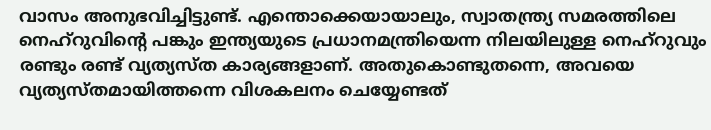വാസം അനുഭവിച്ചിട്ടുണ്ട്. എന്തൊക്കെയായാലും, സ്വാതന്ത്ര്യ സമരത്തിലെ നെഹ്‌റുവിന്റെ പങ്കും ഇന്ത്യയുടെ പ്രധാനമന്ത്രിയെന്ന നിലയിലുള്ള നെഹ്‌റുവും രണ്ടും രണ്ട് വ്യത്യസ്ത കാര്യങ്ങളാണ്. അതുകൊണ്ടുതന്നെ, അവയെ വ്യത്യസ്തമായിത്തന്നെ വിശകലനം ചെയ്യേണ്ടത്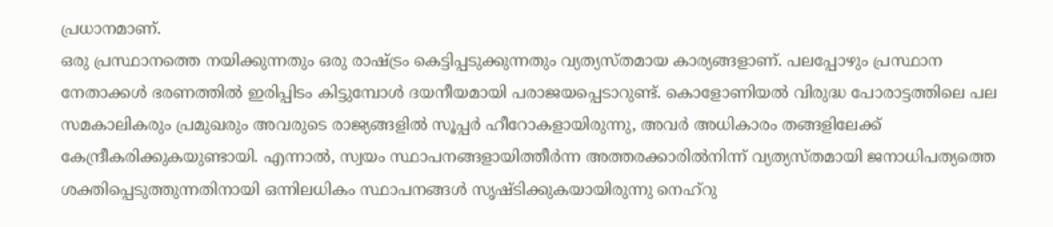പ്രധാനമാണ്.
ഒരു പ്രസ്ഥാനത്തെ നയിക്കുന്നതും ഒരു രാഷ്ട്രം കെട്ടിപ്പടുക്കുന്നതും വ്യത്യസ്തമായ കാര്യങ്ങളാണ്. പലപ്പോഴും പ്രസ്ഥാന നേതാക്കള്‍ ഭരണത്തില്‍ ഇരിപ്പിടം കിട്ടുമ്പോള്‍ ദയനീയമായി പരാജയപ്പെടാറുണ്ട്. കൊളോണിയല്‍ വിരുദ്ധ പോരാട്ടത്തിലെ പല സമകാലികരും പ്രമുഖരും അവരുടെ രാജ്യങ്ങളില്‍ സൂപ്പര്‍ ഹീറോകളായിരുന്നു, അവര്‍ അധികാരം തങ്ങളിലേക്ക് കേന്ദ്രീകരിക്കുകയുണ്ടായി. എന്നാല്‍, സ്വയം സ്ഥാപനങ്ങളായിത്തീര്‍ന്ന അത്തരക്കാരില്‍നിന്ന് വ്യത്യസ്തമായി ജനാധിപത്യത്തെ ശക്തിപ്പെടുത്തുന്നതിനായി ഒന്നിലധികം സ്ഥാപനങ്ങള്‍ സൃഷ്ടിക്കുകയായിരുന്നു നെഹ്‌റു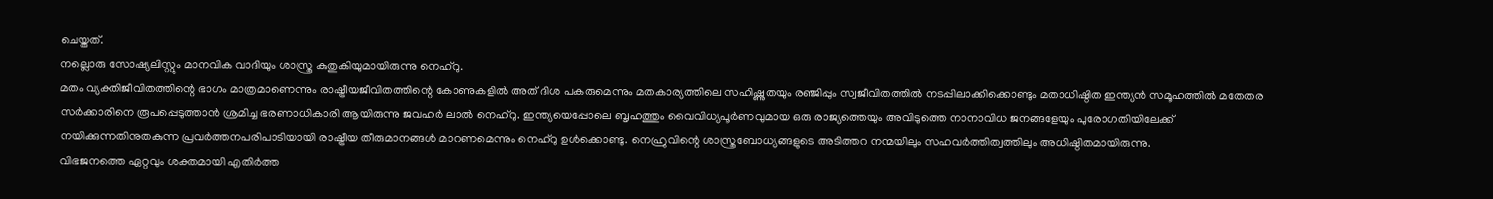ചെയ്തത്.
നല്ലൊരു സോഷ്യലിസ്റ്റും മാനവിക വാദിയും ശാസ്ത്ര കുതുകിയുമായിരുന്നു നെഹ്‌റു.
മതം വ്യക്തിജീവിതത്തിന്റെ ഭാഗം മാത്രമാണെന്നും രാഷ്ട്രീയജീവിതത്തിന്റെ കോണുകളിൽ അത് ദിശ പകരുമെന്നും മതകാര്യത്തിലെ സഹിഷ്ണുതയും രഞ്ജിപ്പും സ്വജീവിതത്തിൽ നടപ്പിലാക്കിക്കൊണ്ടും മതാധിഷ്ഠിത ഇന്ത്യൻ സമൂഹത്തിൽ മതേതര സർക്കാരിനെ രൂപപ്പെടുത്താൻ ശ്രമിച്ച ഭരണാധികാരി ആയിരുന്നു ജവഹർ ലാൽ നെഹ്‌റു. ഇന്ത്യയെപ്പോലെ ബൃഹത്തും വൈവിധ്യപൂർണവുമായ ഒരു രാജ്യത്തെയും അവിടുത്തെ നാനാവിധ ജനങ്ങളേയും പുരോഗതിയിലേക്ക് നയിക്കുന്നതിനുതകുന്ന പ്രവർത്തനപരിപാടിയായി രാഷ്ട്രീയ തീരുമാനങ്ങൾ മാറണമെന്നും നെഹ്‌റു ഉൾക്കൊണ്ടു. നെഹ്രുവിന്റെ ശാസ്ത്രബോധ്യങ്ങളുടെ അടിത്തറ നന്മയിലും സഹവർത്തിത്വത്തിലും അധിഷ്ഠിതമായിരുന്നു.
വിഭജനത്തെ ഏറ്റവും ശക്തമായി എതിര്‍ത്ത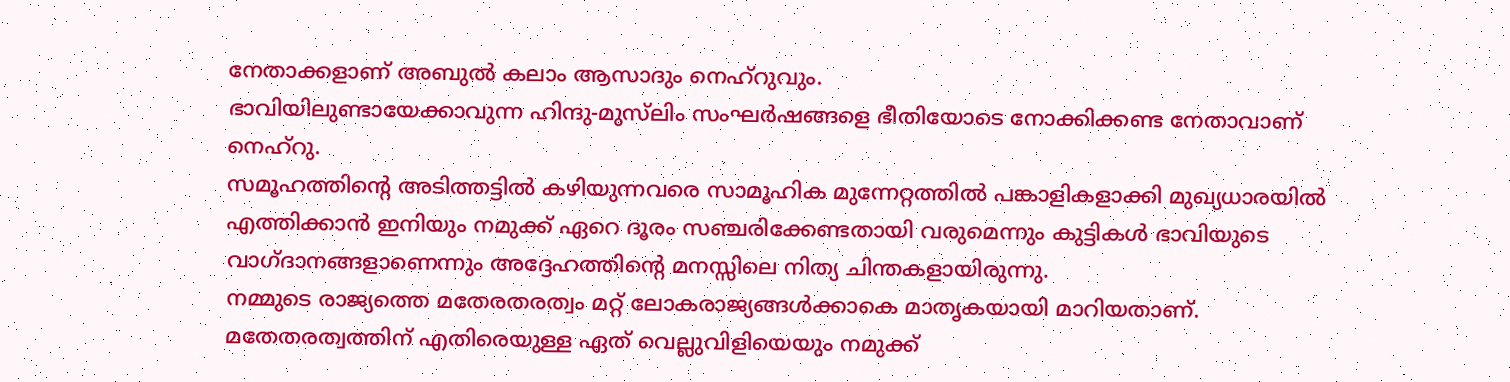നേതാക്കളാണ് അബുല്‍ കലാം ആസാദും നെഹ്‌റുവും.
ഭാവിയിലുണ്ടായേക്കാവുന്ന ഹിന്ദു-മുസ്‌ലിം സംഘര്‍ഷങ്ങളെ ഭീതിയോടെ നോക്കിക്കണ്ട നേതാവാണ് നെഹ്‌റു.
സമൂഹത്തിന്റെ അടിത്തട്ടില്‍ കഴിയുന്നവരെ സാമൂഹിക മുന്നേറ്റത്തില്‍ പങ്കാളികളാക്കി മുഖ്യധാരയില്‍ എത്തിക്കാന്‍ ഇനിയും നമുക്ക് ഏറെ ദൂരം സഞ്ചരിക്കേണ്ടതായി വരുമെന്നും കുട്ടികൾ ഭാവിയുടെ വാഗ്ദാനങ്ങളാണെന്നും അദ്ദേഹത്തിന്റെ മനസ്സിലെ നിത്യ ചിന്തകളായിരുന്നു.
നമ്മുടെ രാജ്യത്തെ മതേരതരത്വം മറ്റ് ലോകരാജ്യങ്ങള്‍ക്കാകെ മാതൃകയായി മാറിയതാണ്. മതേതരത്വത്തിന് എതിരെയുള്ള ഏത് വെല്ലുവിളിയെയും നമുക്ക്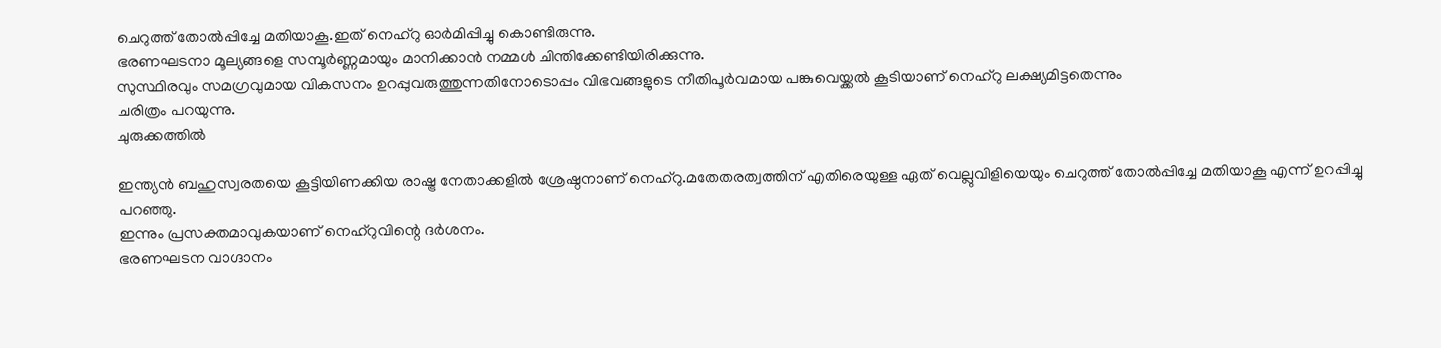ചെറുത്ത് തോല്‍പ്പിച്ചേ മതിയാകൂ.ഇത് നെഹ്‌റു ഓർമിപ്പിച്ചു കൊണ്ടിരുന്നു.
ഭരണഘടനാ മൂല്യങ്ങളെ സമ്പൂർണ്ണമായും മാനിക്കാൻ നമ്മള്‍ ചിന്തിക്കേണ്ടിയിരിക്കുന്നു.
സുസ്ഥിരവും സമഗ്രവുമായ വികസനം ഉറപ്പുവരുത്തുന്നതിനോടൊപ്പം വിഭവങ്ങളുടെ നീതിപൂര്‍വമായ പങ്കുവെയ്ക്കല്‍ കൂടിയാണ് നെഹ്‌റു ലക്ഷ്യമിട്ടതെന്നും
ചരിത്രം പറയുന്നു.
ചുരുക്കത്തിൽ

ഇന്ത്യൻ ബഹുസ്വരതയെ കൂട്ടിയിണക്കിയ രാഷ്ട്ര നേതാക്കളിൽ ശ്രേഷ്ഠനാണ് നെഹ്‌റു.മതേതരത്വത്തിന് എതിരെയുള്ള ഏത് വെല്ലുവിളിയെയും ചെറുത്ത് തോല്‍പ്പിച്ചേ മതിയാകൂ എന്ന് ഉറപ്പിച്ചു പറഞ്ഞു.
ഇന്നും പ്രസക്തമാവുകയാണ് നെഹ്‌റുവിന്റെ ദർശനം.
ഭരണഘടന വാഗ്ദാനം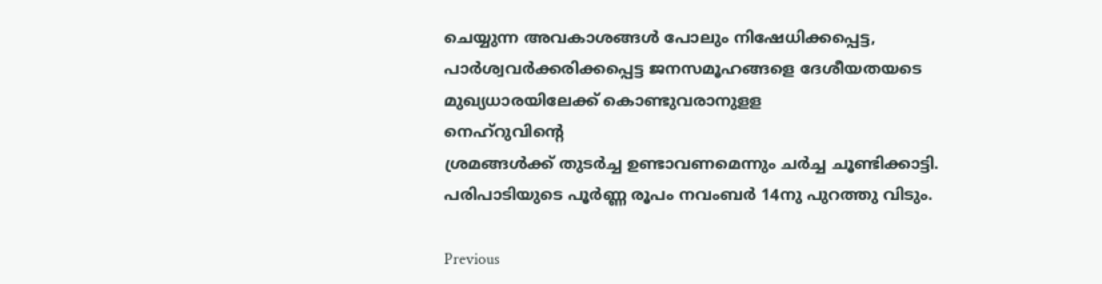ചെയ്യുന്ന അവകാശങ്ങൾ പോലും നിഷേധിക്കപ്പെട്ട, പാർശ്വവർക്കരിക്കപ്പെട്ട ജനസമൂഹങ്ങളെ ദേശീയതയടെ മുഖ്യധാരയിലേക്ക് കൊണ്ടുവരാനുളള
നെഹ്‌റുവിന്റെ
ശ്രമങ്ങൾക്ക്‌ തുടർച്ച ഉണ്ടാവണമെന്നും ചർച്ച ചൂണ്ടിക്കാട്ടി.
പരിപാടിയുടെ പൂർണ്ണ രൂപം നവംബർ 14നു പുറത്തു വിടും.

Previous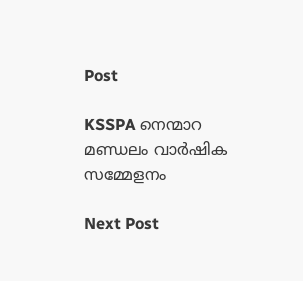Post

KSSPA നെന്മാറ മണ്ഡലം വാർഷിക സമ്മേളനം

Next Post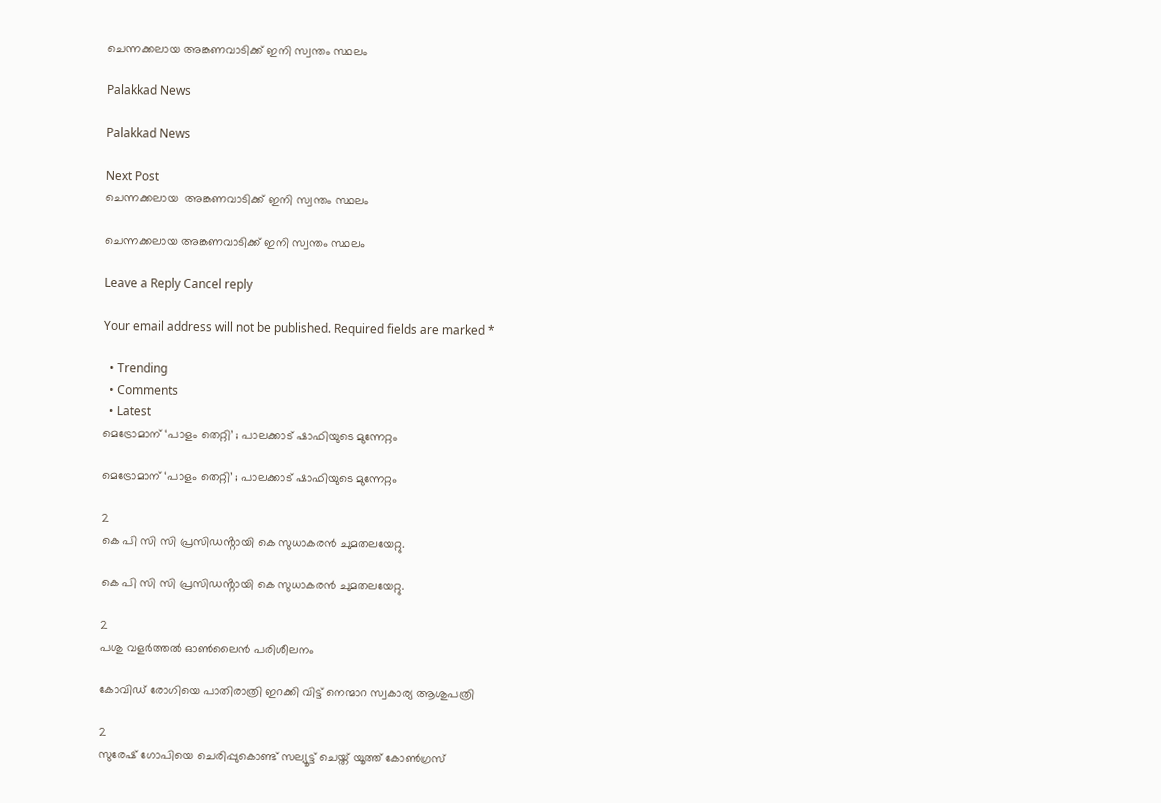ചെന്നക്കലായ അങ്കണവാടിക്ക് ഇനി സ്വന്തം സ്ഥലം

Palakkad News

Palakkad News

Next Post
ചെന്നക്കലായ  അങ്കണവാടിക്ക് ഇനി സ്വന്തം സ്ഥലം

ചെന്നക്കലായ അങ്കണവാടിക്ക് ഇനി സ്വന്തം സ്ഥലം

Leave a Reply Cancel reply

Your email address will not be published. Required fields are marked *

  • Trending
  • Comments
  • Latest
മെട്രോമാന് ‘പാളം തെറ്റി’ ; പാലക്കാട് ഷാഫിയുടെ മുന്നേറ്റം

മെട്രോമാന് ‘പാളം തെറ്റി’ ; പാലക്കാട് ഷാഫിയുടെ മുന്നേറ്റം

2
കെ പി സി സി പ്രസിഡൻ്റായി കെ സുധാകരൻ ചുമതലയേറ്റു.

കെ പി സി സി പ്രസിഡൻ്റായി കെ സുധാകരൻ ചുമതലയേറ്റു.

2
പശു വളര്‍ത്തല്‍ ഓണ്‍ലൈന്‍ പരിശീലനം

കോവിഡ് രോഗിയെ പാതിരാത്രി ഇറക്കി വിട്ട് നെന്മാറ സ്വകാര്യ ആശുപത്രി

2
സുരേഷ് ഗോപിയെ ചെരിപ്പുകൊണ്ട് സല്യൂട്ട് ചെയ്ത് യൂത്ത് കോണ്‍ഗ്രസ്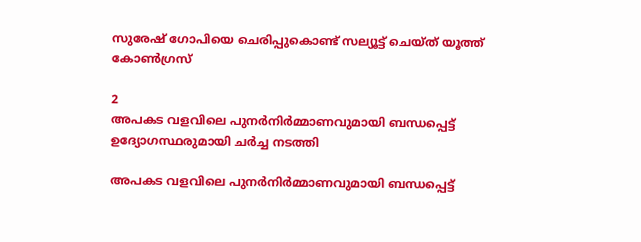സുരേഷ് ഗോപിയെ ചെരിപ്പുകൊണ്ട് സല്യൂട്ട് ചെയ്ത് യൂത്ത് കോണ്‍ഗ്രസ്

2
അപകട വളവിലെ പുനർനിർമ്മാണവുമായി ബന്ധപ്പെട്ട് ഉദ്യോഗസ്ഥരുമായി ചർച്ച നടത്തി

അപകട വളവിലെ പുനർനിർമ്മാണവുമായി ബന്ധപ്പെട്ട്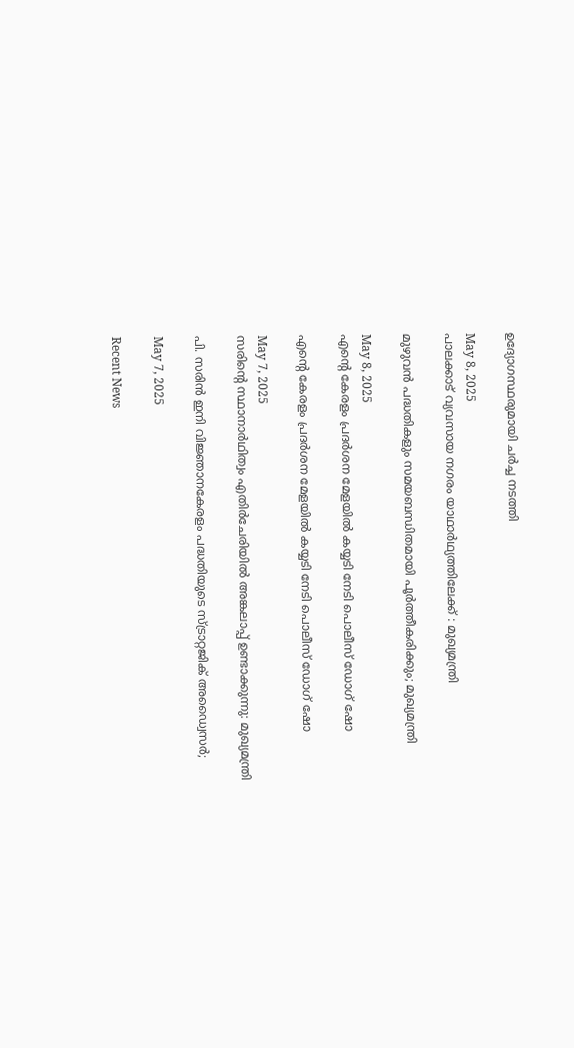ഉദ്യോഗസ്ഥരുമായി ചർച്ച നടത്തി

May 8, 2025
പാലക്കാട് വ്യവസായ നഗരം യാഥാര്‍ഥ്യത്തിലേക്ക് : മുഖ്യമന്ത്രി

മുഴുവൻ പദ്ധതികളും സമയബന്ധിതമായി പൂർത്തീകരിക്കും; മുഖ്യമന്ത്രി

May 8, 2025
എന്റെ കേരളം പ്രദര്‍ശന മേളയില്‍ കയ്യടി നേടി പൊലീസ് ഡോഗ് ഷോ

എന്റെ കേരളം പ്രദര്‍ശന മേളയില്‍ കയ്യടി നേടി പൊലീസ് ഡോഗ് ഷോ

May 7, 2025
സരിന്റെ സ്ഥാനാര്‍ഥിത്വം എതിര്‍ചേരിയില്‍ അങ്കലാപ്പ് ഉണ്ടാക്കുന്നു: മുഖ്യമന്ത്രി

പി. സരിൻ ഇനി വിജ്ഞാനകേരളം പദ്ധതിയുടെ സ്ട്രാറ്റജിക് അഡ്വൈസർ;

May 7, 2025

Recent News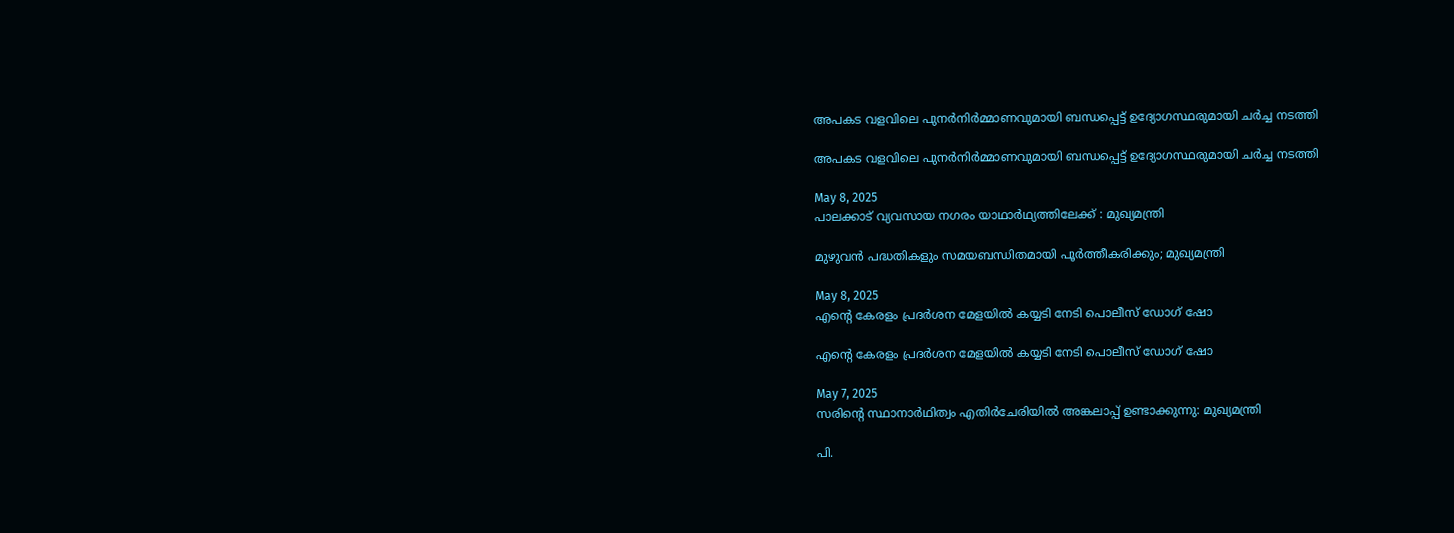അപകട വളവിലെ പുനർനിർമ്മാണവുമായി ബന്ധപ്പെട്ട് ഉദ്യോഗസ്ഥരുമായി ചർച്ച നടത്തി

അപകട വളവിലെ പുനർനിർമ്മാണവുമായി ബന്ധപ്പെട്ട് ഉദ്യോഗസ്ഥരുമായി ചർച്ച നടത്തി

May 8, 2025
പാലക്കാട് വ്യവസായ നഗരം യാഥാര്‍ഥ്യത്തിലേക്ക് : മുഖ്യമന്ത്രി

മുഴുവൻ പദ്ധതികളും സമയബന്ധിതമായി പൂർത്തീകരിക്കും; മുഖ്യമന്ത്രി

May 8, 2025
എന്റെ കേരളം പ്രദര്‍ശന മേളയില്‍ കയ്യടി നേടി പൊലീസ് ഡോഗ് ഷോ

എന്റെ കേരളം പ്രദര്‍ശന മേളയില്‍ കയ്യടി നേടി പൊലീസ് ഡോഗ് ഷോ

May 7, 2025
സരിന്റെ സ്ഥാനാര്‍ഥിത്വം എതിര്‍ചേരിയില്‍ അങ്കലാപ്പ് ഉണ്ടാക്കുന്നു: മുഖ്യമന്ത്രി

പി.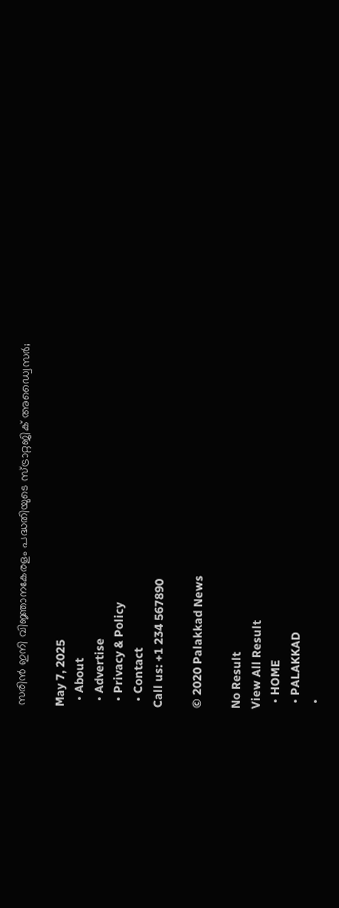സരിൻ ഇനി വിജ്ഞാനകേരളം പദ്ധതിയുടെ സ്ട്രാറ്റജിക് അഡ്വൈസർ;

May 7, 2025
  • About
  • Advertise
  • Privacy & Policy
  • Contact
Call us: +1 234 567890

© 2020 Palakkad News

No Result
View All Result
  • HOME
  • PALAKKAD
  •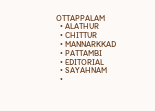OTTAPPALAM
  • ALATHUR
  • CHITTUR
  • MANNARKKAD
  • PATTAMBI
  • EDITORIAL
  • SAYAHNAM
  •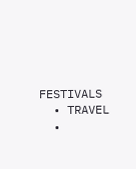FESTIVALS
  • TRAVEL
  •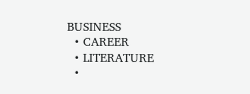BUSINESS
  • CAREER
  • LITERATURE
  •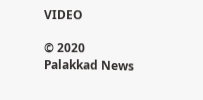VIDEO

© 2020 Palakkad News